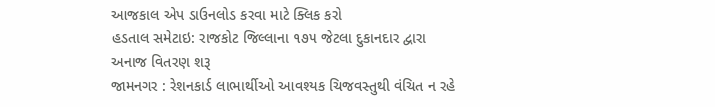આજકાલ એપ ડાઉનલોડ કરવા માટે ક્લિક કરો
હડતાલ સમેટાઇ: રાજકોટ જિલ્લાના ૧૭૫ જેટલા દુકાનદાર દ્વારા અનાજ વિતરણ શરૂ
જામનગર : રેશનકાર્ડ લાભાર્થીઓ આવશ્યક ચિજવસ્તુથી વંચિત ન રહે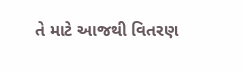તે માટે આજથી વિતરણ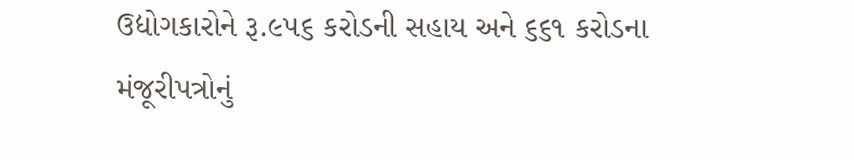ઉદ્યોગકારોને રૂ.૯૫૬ કરોડની સહાય અને ૬૬૧ કરોડના મંજૂરીપત્રોનું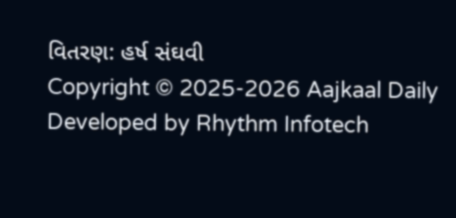વિતરણ: હર્ષ સંઘવી
Copyright © 2025-2026 Aajkaal Daily
Developed by Rhythm Infotech